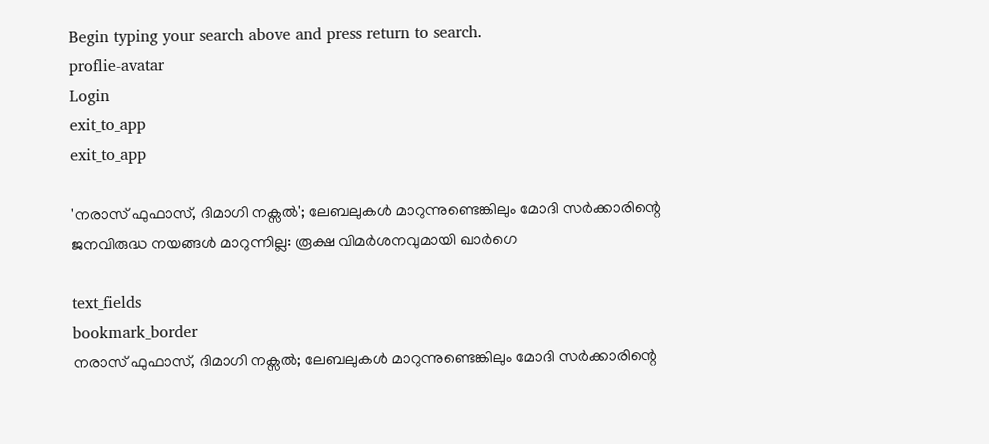Begin typing your search above and press return to search.
proflie-avatar
Login
exit_to_app
exit_to_app

'നരാസ് ഫുഫാസ്, ദിമാഗി നക്സൽ'; ലേബലുകൾ മാറുന്നുണ്ടെങ്കിലും മോദി സർക്കാരിന്റെ ജനവിരുദ്ധ നയങ്ങൾ മാറുന്നില്ല: രൂക്ഷ വിമർശനവുമായി ഖാർഗെ

text_fields
bookmark_border
നരാസ് ഫുഫാസ്, ദിമാഗി നക്സൽ; ലേബലുകൾ മാറുന്നുണ്ടെങ്കിലും മോദി സർക്കാരിന്റെ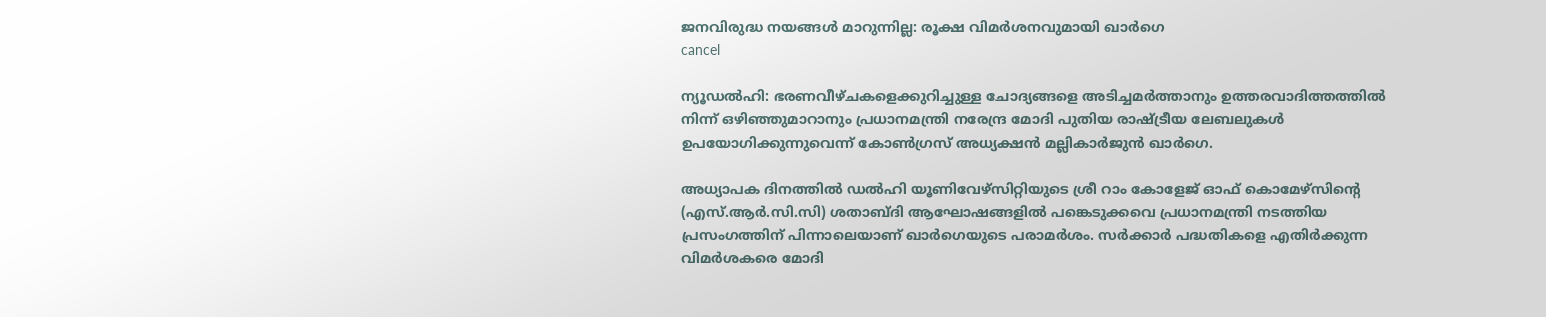ജനവിരുദ്ധ നയങ്ങൾ മാറുന്നില്ല: രൂക്ഷ വിമർശനവുമായി ഖാർഗെ
cancel

ന്യൂഡൽഹി: ഭരണവീഴ്ചകളെക്കുറിച്ചുള്ള ചോദ്യങ്ങളെ അടിച്ചമർത്താനും ഉത്തരവാദിത്തത്തിൽ നിന്ന് ഒഴിഞ്ഞുമാറാനും പ്രധാനമന്ത്രി നരേന്ദ്ര മോദി പുതിയ രാഷ്ട്രീയ ലേബലുകൾ ഉപയോഗിക്കുന്നുവെന്ന് കോൺഗ്രസ് അധ്യക്ഷൻ മല്ലികാർജുൻ ഖാർഗെ.

അധ്യാപക ദിനത്തിൽ ഡൽഹി യൂണിവേഴ്സിറ്റിയുടെ ശ്രീ റാം കോളേജ് ഓഫ് കൊമേഴ്സിന്റെ (എസ്.ആർ.സി.സി) ശതാബ്ദി ആഘോഷങ്ങളിൽ പങ്കെടുക്കവെ പ്രധാനമന്ത്രി നടത്തിയ പ്രസംഗത്തിന് പിന്നാലെയാണ് ഖാർഗെയുടെ പരാമർശം. സർക്കാർ പദ്ധതികളെ എതിർക്കുന്ന വിമർശകരെ മോദി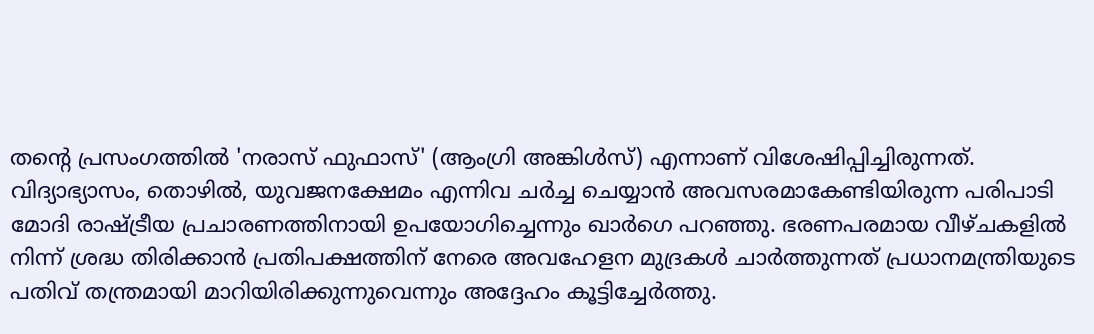തന്റെ പ്രസംഗത്തിൽ 'നരാസ് ഫുഫാസ്' (ആംഗ്രി അങ്കിൾസ്) എന്നാണ് വിശേഷിപ്പിച്ചിരുന്നത്. വിദ്യാഭ്യാസം, തൊഴിൽ, യുവജനക്ഷേമം എന്നിവ ചർച്ച ചെയ്യാൻ അവസരമാകേണ്ടിയിരുന്ന പരിപാടി മോദി രാഷ്ട്രീയ പ്രചാരണത്തിനായി ഉപയോഗിച്ചെന്നും ഖാർഗെ പറഞ്ഞു. ഭരണപരമായ വീഴ്ചകളിൽ നിന്ന് ശ്രദ്ധ തിരിക്കാൻ പ്രതിപക്ഷത്തിന് നേരെ അവഹേളന മുദ്രകൾ ചാർത്തുന്നത് പ്രധാനമന്ത്രിയുടെ പതിവ് തന്ത്രമായി മാറിയിരിക്കുന്നുവെന്നും അദ്ദേഹം കൂട്ടിച്ചേർത്തു.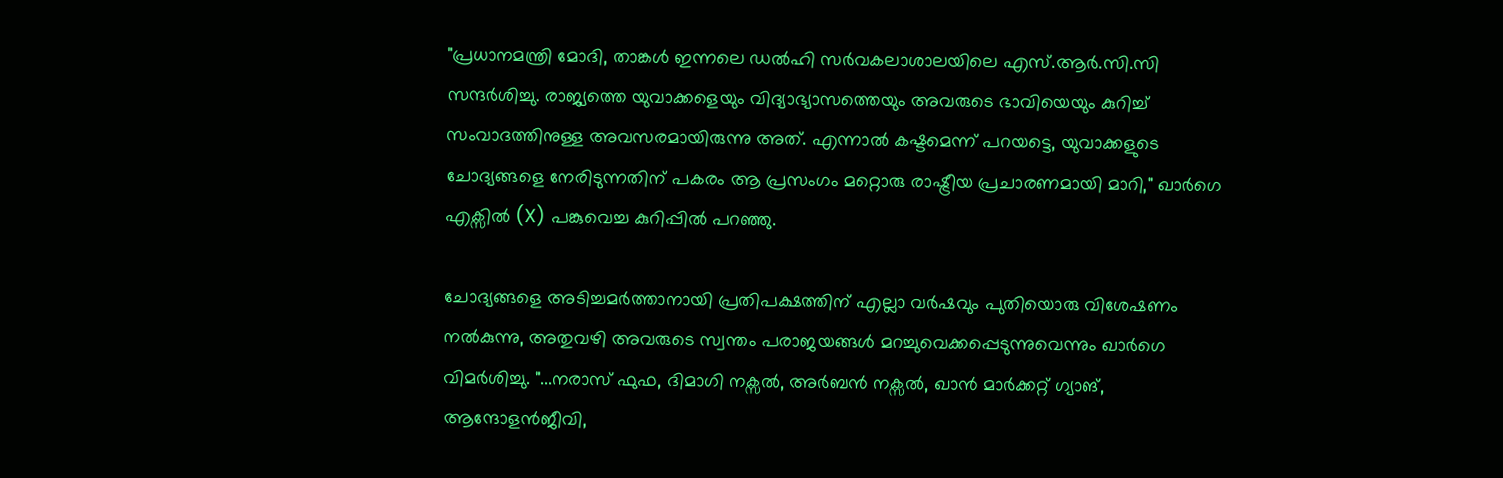"പ്രധാനമന്ത്രി മോദി, താങ്കൾ ഇന്നലെ ഡൽഹി സർവകലാശാലയിലെ എസ്.ആർ.സി.സി സന്ദർശിച്ചു. രാജ്യത്തെ യുവാക്കളെയും വിദ്യാഭ്യാസത്തെയും അവരുടെ ഭാവിയെയും കുറിച്ച് സംവാദത്തിനുള്ള അവസരമായിരുന്നു അത്. എന്നാൽ കഷ്ടമെന്ന് പറയട്ടെ, യുവാക്കളുടെ ചോദ്യങ്ങളെ നേരിടുന്നതിന് പകരം ആ പ്രസംഗം മറ്റൊരു രാഷ്ട്രീയ പ്രചാരണമായി മാറി," ഖാർഗെ എക്സിൽ (X) പങ്കുവെച്ച കുറിപ്പിൽ പറഞ്ഞു.

ചോദ്യങ്ങളെ അടിച്ചമർത്താനായി പ്രതിപക്ഷത്തിന് എല്ലാ വർഷവും പുതിയൊരു വിശേഷണം നൽകുന്നു, അതുവഴി അവരുടെ സ്വന്തം പരാജയങ്ങൾ മറച്ചുവെക്കപ്പെടുന്നുവെന്നും ഖാർഗെ വിമർശിച്ചു. "...നരാസ് ഫുഫ, ദിമാഗി നക്സൽ, അർബൻ നക്സൽ, ഖാൻ മാർക്കറ്റ് ഗ്യാങ്, ആന്ദോളൻജീവി,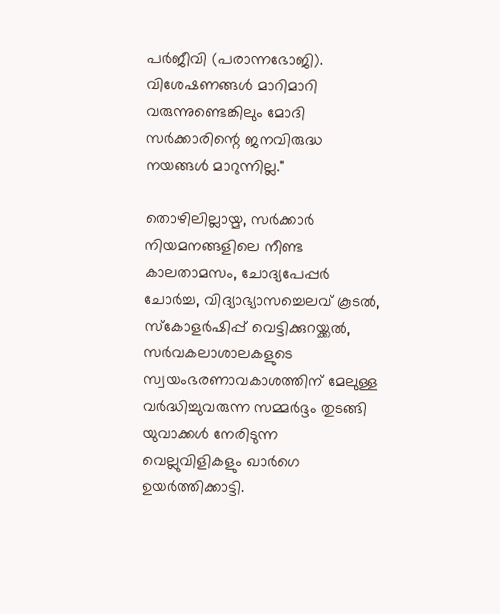പർജീവി (പരാന്നഭോജി). വിശേഷണങ്ങൾ മാറിമാറി വരുന്നുണ്ടെങ്കിലും മോദി സർക്കാരിന്റെ ജനവിരുദ്ധ നയങ്ങൾ മാറുന്നില്ല."

തൊഴിലില്ലായ്മ, സർക്കാർ നിയമനങ്ങളിലെ നീണ്ട കാലതാമസം, ചോദ്യപേപ്പർ ചോർച്ച, വിദ്യാഭ്യാസച്ചെലവ് കൂടൽ, സ്കോളർഷിപ്പ് വെട്ടിക്കുറയ്ക്കൽ, സർവകലാശാലകളുടെ സ്വയംഭരണാവകാശത്തിന് മേലുള്ള വർദ്ധിച്ചുവരുന്ന സമ്മർദ്ദം തുടങ്ങി യുവാക്കൾ നേരിടുന്ന വെല്ലുവിളികളും ഖാർഗെ ഉയർത്തിക്കാട്ടി.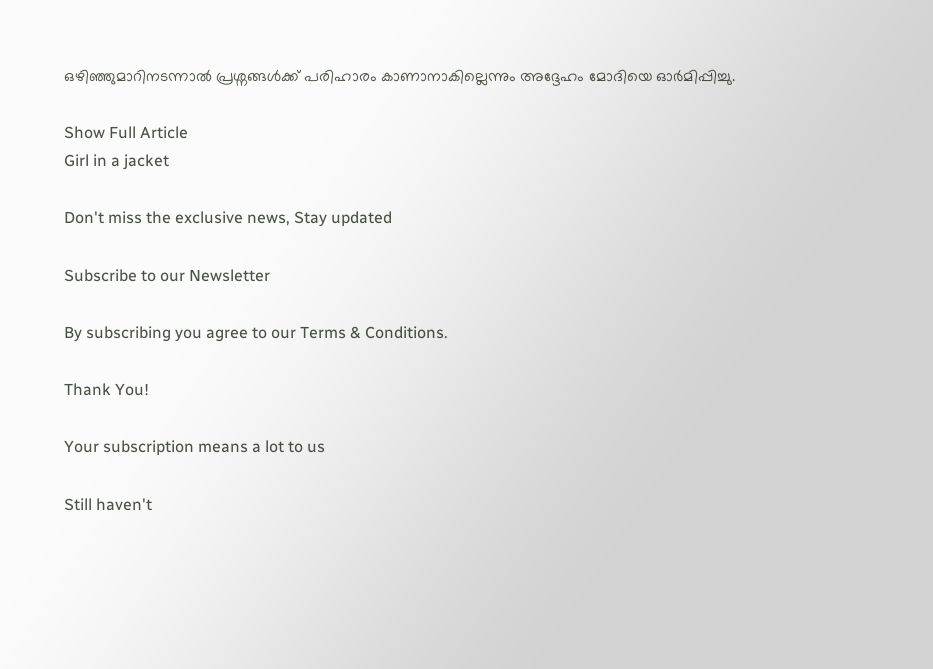ഒഴിഞ്ഞുമാറിനടന്നാൽ പ്രശ്നങ്ങൾക്ക് പരിഹാരം കാണാനാകില്ലെന്നും അദ്ദേഹം മോദിയെ ഓർമിപ്പിച്ചു.

Show Full Article
Girl in a jacket

Don't miss the exclusive news, Stay updated

Subscribe to our Newsletter

By subscribing you agree to our Terms & Conditions.

Thank You!

Your subscription means a lot to us

Still haven't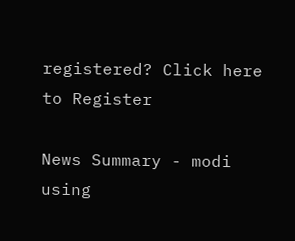registered? Click here to Register

News Summary - modi using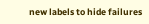new labels to hide failures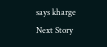says kharge
Next Story